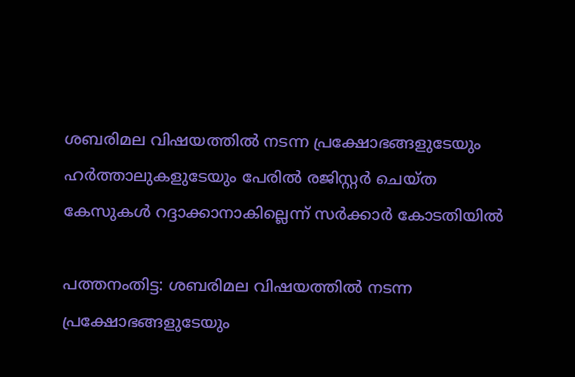ശബരിമല വിഷയത്തില്‍ നടന്ന പ്രക്ഷോഭങ്ങളുടേയും ഹര്‍ത്താലുകളുടേയും പേരില്‍ രജിസ്റ്റര്‍ ചെയ്ത കേസുകള്‍ റദ്ദാക്കാനാകില്ലെന്ന് സര്‍ക്കാര്‍ കോടതിയില്‍

പത്തനംതിട്ട: ശബരിമല വിഷയത്തില്‍ നടന്ന പ്രക്ഷോഭങ്ങളുടേയും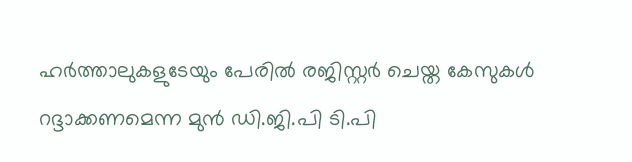ഹര്‍ത്താലുകളുടേയും പേരില്‍ രജിസ്റ്റര്‍ ചെയ്ത കേസുകള്‍ റദ്ദാക്കണമെന്ന മുന്‍ ഡി.ജി.പി ടി.പി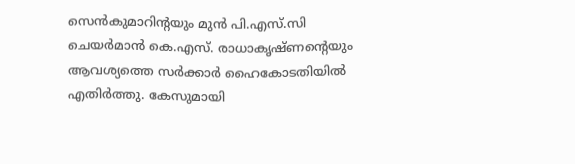സെന്‍കുമാറിന്റയും മുന്‍ പി.എസ്.സി ചെയര്‍മാന്‍ കെ.എസ്. രാധാകൃഷ്ണന്റെയും ആവശ്യത്തെ സര്‍ക്കാര്‍ ഹൈകോടതിയില്‍ എതിര്‍ത്തു. കേസുമായി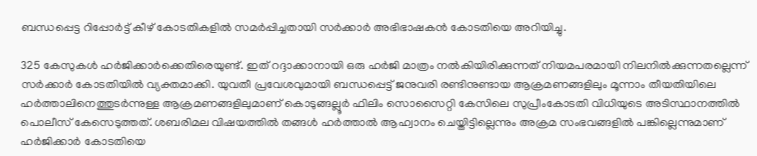ബന്ധപ്പെട്ട റിപ്പോര്‍ട്ട് കീഴ് കോടതികളില്‍ സമര്‍പ്പിച്ചതായി സര്‍ക്കാര്‍ അഭിഭാഷകന്‍ കോടതിയെ അറിയിച്ചു.

325 കേസുകള്‍ ഹര്‍ജിക്കാര്‍ക്കെതിരെയുണ്ട്. ഇത് റദ്ദാക്കാനായി ഒരു ഹര്‍ജി മാത്രം നല്‍കിയിരിക്കുന്നത് നിയമപരമായി നിലനില്‍ക്കുന്നതല്ലെന്ന് സര്‍ക്കാര്‍ കോടതിയില്‍ വ്യക്തമാക്കി. യുവതീ പ്രവേശവുമായി ബന്ധപ്പെട്ട് ജനുവരി രണ്ടിനുണ്ടായ ആക്രമണങ്ങളിലും മൂന്നാം തീയതിയിലെ ഹര്‍ത്താലിനെത്തുടര്‍ന്നുള്ള ആക്രമണങ്ങളിലുമാണ് കൊടുങ്ങല്ലൂര്‍ ഫിലിം സൊസൈറ്റി കേസിലെ സുപ്രീംകോടതി വിധിയുടെ അടിസ്ഥാനത്തില്‍ പൊലീസ് കേസെടുത്തത്. ശബരിമല വിഷയത്തില്‍ തങ്ങള്‍ ഹര്‍ത്താല്‍ ആഹ്വാനം ചെയ്തിട്ടില്ലെന്നും അക്രമ സംഭവങ്ങളില്‍ പങ്കില്ലെന്നുമാണ് ഹര്‍ജിക്കാര്‍ കോടതിയെ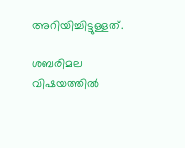അറിയിച്ചിട്ടുള്ളത്.

ശബരിമല വിഷയത്തില്‍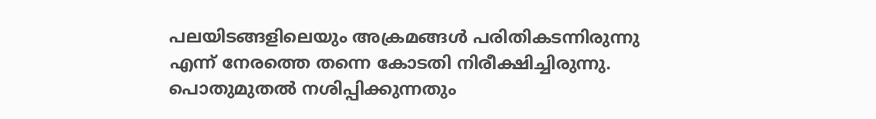പലയിടങ്ങളിലെയും അക്രമങ്ങള്‍ പരിതികടന്നിരുന്നു എന്ന് നേരത്തെ തന്നെ കോടതി നിരീക്ഷിച്ചിരുന്നു. പൊതുമുതല്‍ നശിപ്പിക്കുന്നതും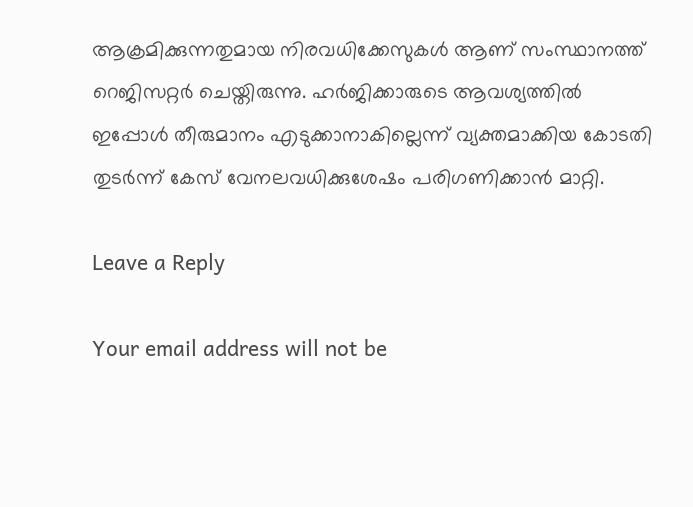ആക്രമിക്കുന്നതുമായ നിരവധിക്കേസുകള്‍ ആണ് സംസ്ഥാനത്ത് റെജിസറ്റര്‍ ചെയ്തിരുന്നു. ഹര്‍ജിക്കാരുടെ ആവശ്യത്തില്‍ ഇപ്പോള്‍ തീരുമാനം എടുക്കാനാകില്ലെന്ന് വ്യക്തമാക്കിയ കോടതി തുടര്‍ന്ന് കേസ് വേനലവധിക്കുശേഷം പരിഗണിക്കാന്‍ മാറ്റി.

Leave a Reply

Your email address will not be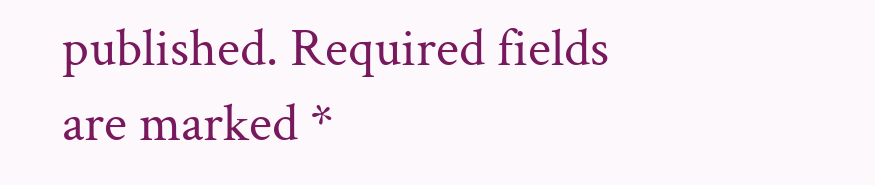published. Required fields are marked *